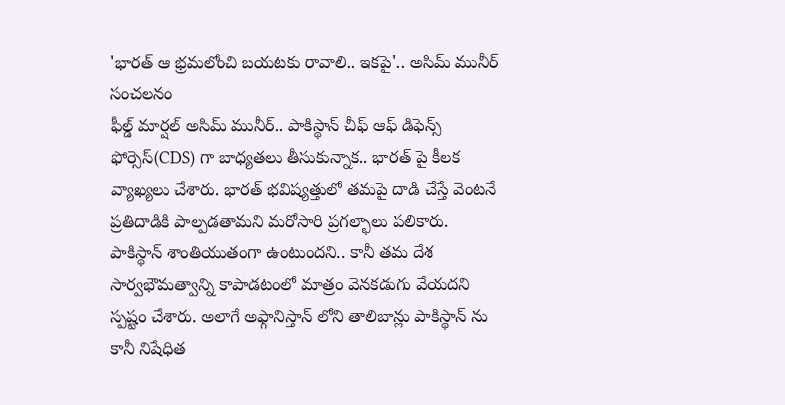'భారత్ ఆ భ్రమలోంచి బయటకు రావాలి.. ఇకపై'.. అసిమ్ మునీర్ సంచలనం
ఫీల్డ్ మార్షల్ అసిమ్ మునీర్.. పాకిస్థాన్ చీఫ్ ఆఫ్ డిఫెన్స్ ఫోర్సెస్(CDS) గా బాధ్యతలు తీసుకున్నాక.. భారత్ పై కీలక వ్యాఖ్యలు చేశారు. భారత్ భవిష్యత్తులో తమపై దాడి చేస్తే వెంటనే ప్రతిదాడికి పాల్పడతామని మరోసారి ప్రగల్భాలు పలికారు. పాకిస్థాన్ శాంతియుతంగా ఉంటుందని.. కానీ తమ దేశ సార్వభౌమత్వాన్ని కాపాడటంలో మాత్రం వెనకడుగు వేయదని స్పష్టం చేశారు. అలాగే అఫ్గానిస్తాన్ లోని తాలిబాన్లు పాకిస్థాన్ ను కానీ నిషేధిత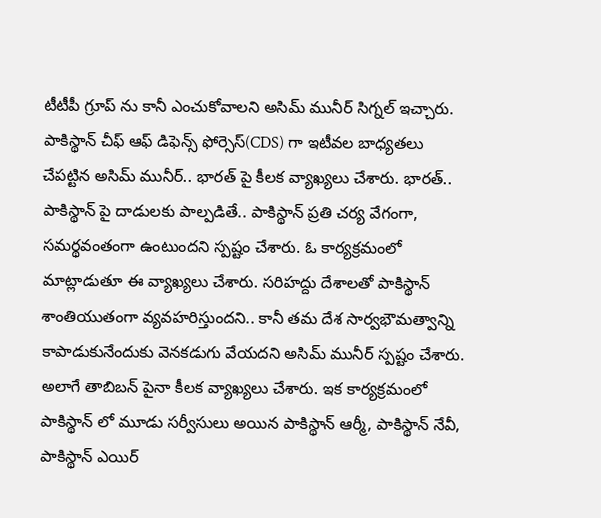టీటీపీ గ్రూప్ ను కానీ ఎంచుకోవాలని అసిమ్ మునీర్ సిగ్నల్ ఇచ్చారు.
పాకిస్థాన్ చీఫ్ ఆఫ్ డిఫెన్స్ ఫోర్సెస్(CDS) గా ఇటీవల బాధ్యతలు చేపట్టిన అసిమ్ మునీర్.. భారత్ పై కీలక వ్యాఖ్యలు చేశారు. భారత్.. పాకిస్థాన్ పై దాడులకు పాల్పడితే.. పాకిస్థాన్ ప్రతి చర్య వేగంగా, సమర్థవంతంగా ఉంటుందని స్పష్టం చేశారు. ఓ కార్యక్రమంలో మాట్లాడుతూ ఈ వ్యాఖ్యలు చేశారు. సరిహద్దు దేశాలతో పాకిస్థాన్ శాంతియుతంగా వ్యవహరిస్తుందని.. కానీ తమ దేశ సార్వభౌమత్వాన్ని కాపాడుకునేందుకు వెనకడుగు వేయదని అసిమ్ మునీర్ స్పష్టం చేశారు. అలాగే తాబిబన్ పైనా కీలక వ్యాఖ్యలు చేశారు. ఇక కార్యక్రమంలో పాకిస్థాన్ లో మూడు సర్వీసులు అయిన పాకిస్థాన్ ఆర్మీ, పాకిస్థాన్ నేవీ, పాకిస్థాన్ ఎయిర్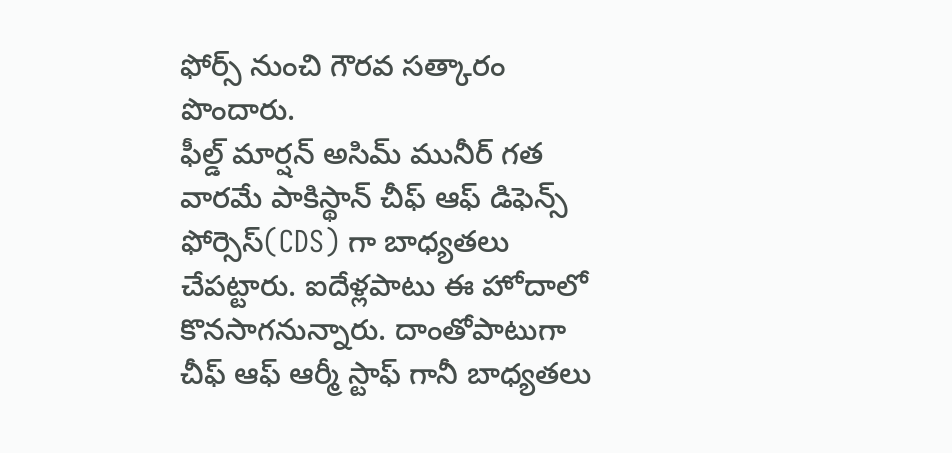ఫోర్స్ నుంచి గౌరవ సత్కారం పొందారు.
ఫీల్డ్ మార్షన్ అసిమ్ మునీర్ గత వారమే పాకిస్థాన్ చీఫ్ ఆఫ్ డిఫెన్స్ ఫోర్సెస్(CDS) గా బాధ్యతలు చేపట్టారు. ఐదేళ్లపాటు ఈ హోదాలో కొనసాగనున్నారు. దాంతోపాటుగా చీఫ్ ఆఫ్ ఆర్మీ స్టాఫ్ గానీ బాధ్యతలు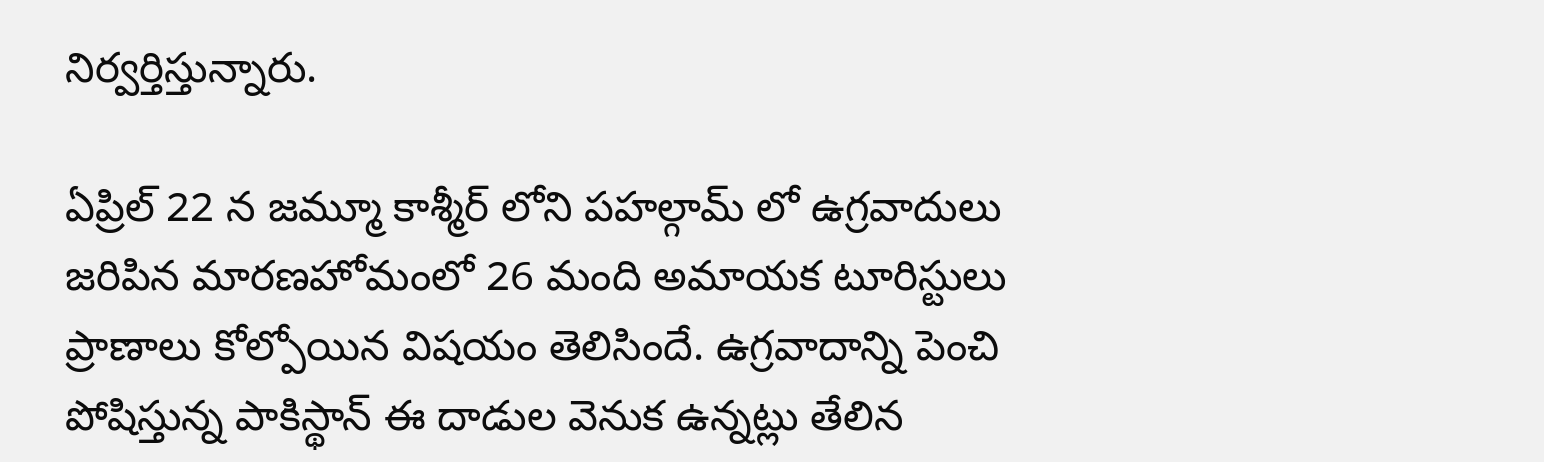నిర్వర్తిస్తున్నారు.

ఏప్రిల్ 22 న జమ్మూ కాశ్మీర్ లోని పహల్గామ్ లో ఉగ్రవాదులు జరిపిన మారణహోమంలో 26 మంది అమాయక టూరిస్టులు ప్రాణాలు కోల్పోయిన విషయం తెలిసిందే. ఉగ్రవాదాన్ని పెంచి పోషిస్తున్న పాకిస్థాన్ ఈ దాడుల వెనుక ఉన్నట్లు తేలిన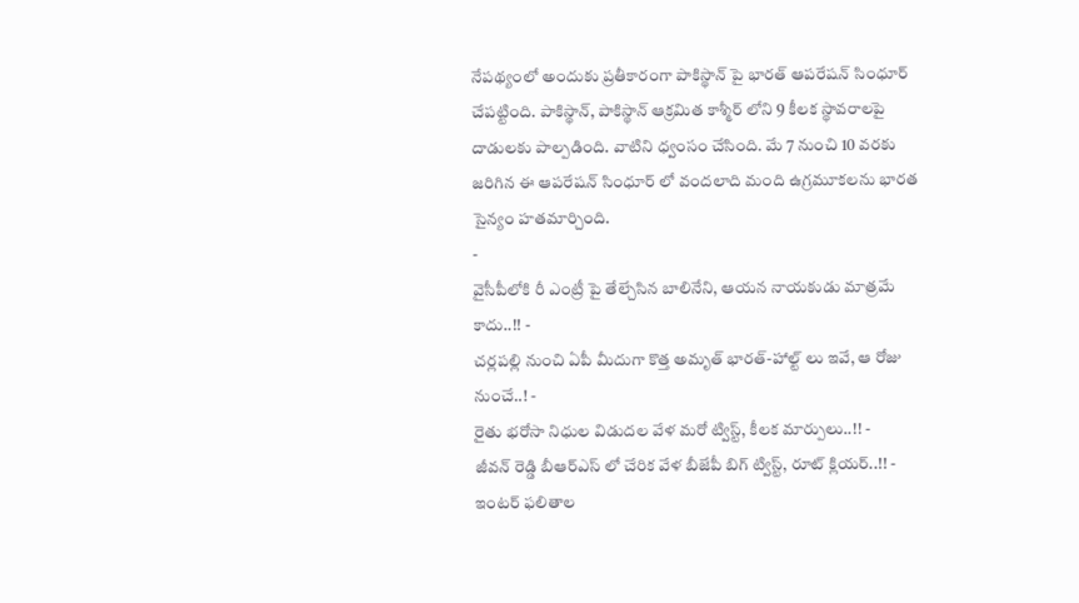నేపథ్యంలో అందుకు ప్రతీకారంగా పాకిస్థాన్ పై భారత్ ఆపరేషన్ సింధూర్ చేపట్టింది. పాకిస్థాన్, పాకిస్థాన్ ఆక్రమిత కాశ్మీర్ లోని 9 కీలక స్థావరాలపై దాడులకు పాల్పడింది. వాటిని ధ్వంసం చేసింది. మే 7 నుంచి 10 వరకు జరిగిన ఈ ఆపరేషన్ సింధూర్ లో వందలాది మంది ఉగ్రమూకలను భారత సైన్యం హతమార్చింది.
-
వైసీపీలోకి రీ ఎంట్రీ పై తేల్చేసిన బాలినేని, ఆయన నాయకుడు మాత్రమే కాదు..!! -
చర్లపల్లి నుంచి ఏపీ మీదుగా కొత్త అమృత్ భారత్-హాల్ట్ లు ఇవే, ఆ రోజు నుంచే..! -
రైతు భరోసా నిధుల విడుదల వేళ మరో ట్విస్ట్, కీలక మార్పులు..!! -
జీవన్ రెడ్డి బీఆర్ఎస్ లో చేరిక వేళ బీజేపీ బిగ్ ట్విస్ట్, రూట్ క్లియర్..!! -
ఇంటర్ ఫలితాల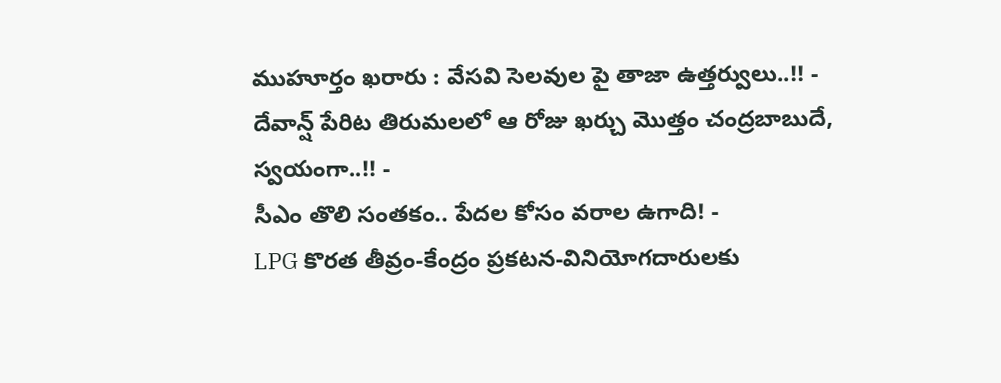ముహూర్తం ఖరారు : వేసవి సెలవుల పై తాజా ఉత్తర్వులు..!! -
దేవాన్ష్ పేరిట తిరుమలలో ఆ రోజు ఖర్చు మొత్తం చంద్రబాబుదే, స్వయంగా..!! -
సీఎం తొలి సంతకం.. పేదల కోసం వరాల ఉగాది! -
LPG కొరత తీవ్రం-కేంద్రం ప్రకటన-వినియోగదారులకు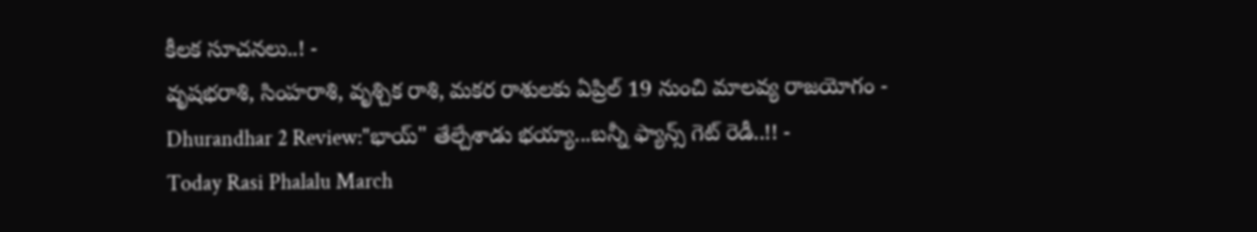కీలక సూచనలు..! -
వృషభరాశి, సింహరాశి, వృశ్చిక రాశి, మకర రాశులకు ఏప్రిల్ 19 నుంచి మాలవ్య రాజయోగం -
Dhurandhar 2 Review:"భాయ్" తేల్చేశాడు భయ్యా...బన్నీ ఫ్యాన్స్ గెట్ రెడీ..!! -
Today Rasi Phalalu March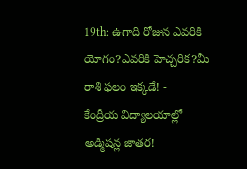19th: ఉగాది రోజున ఎవరికి యోగం?ఎవరికి హెచ్చరిక?మీ రాశి ఫలం ఇక్కడే! -
కేంద్రీయ విద్యాలయాల్లో అడ్మిషన్ల జాతర!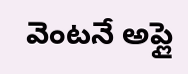వెంటనే అప్లై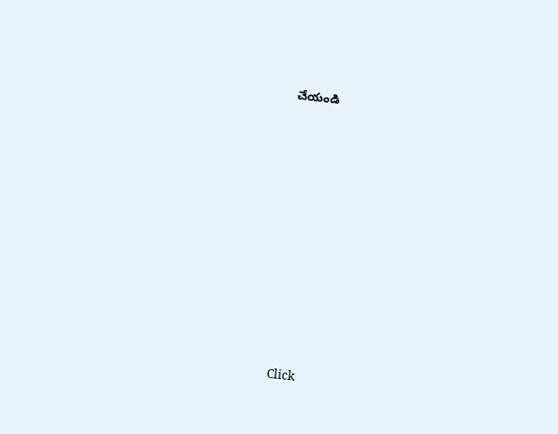చేయండి












Click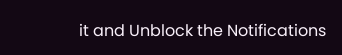it and Unblock the Notifications